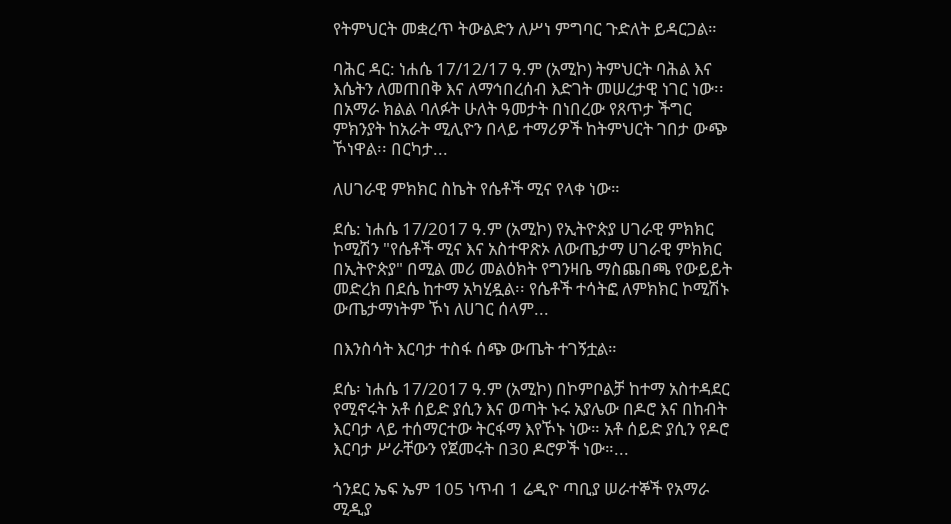የትምህርት መቋረጥ ትውልድን ለሥነ ምግባር ጉድለት ይዳርጋል።

ባሕር ዳር: ነሐሴ 17/12/17 ዓ.ም (አሚኮ) ትምህርት ባሕል እና እሴትን ለመጠበቅ እና ለማኅበረሰብ እድገት መሠረታዊ ነገር ነው፡፡ በአማራ ክልል ባለፉት ሁለት ዓመታት በነበረው የጸጥታ ችግር ምክንያት ከአራት ሚሊዮን በላይ ተማሪዎች ከትምህርት ገበታ ውጭ ኾነዋል፡፡ በርካታ...

ለሀገራዊ ምክክር ስኬት የሴቶች ሚና የላቀ ነው።

ደሴ: ነሐሴ 17/2017 ዓ.ም (አሚኮ) የኢትዮጵያ ሀገራዊ ምክክር ኮሚሽን "የሴቶች ሚና እና አስተዋጽኦ ለውጤታማ ሀገራዊ ምክክር በኢትዮጵያ" በሚል መሪ መልዕክት የግንዛቤ ማስጨበጫ የውይይት መድረክ በደሴ ከተማ አካሂዷል፡፡ የሴቶች ተሳትፎ ለምክክር ኮሚሽኑ ውጤታማነትም ኾነ ለሀገር ሰላም...

በእንስሳት እርባታ ተስፋ ሰጭ ውጤት ተገኝቷል።

ደሴ፡ ነሐሴ 17/2017 ዓ.ም (አሚኮ) በኮምቦልቻ ከተማ አስተዳደር የሚኖሩት አቶ ሰይድ ያሲን እና ወጣት ኑሩ አያሌው በዶሮ እና በከብት እርባታ ላይ ተሰማርተው ትርፋማ እየኾኑ ነው። አቶ ሰይድ ያሲን የዶሮ እርባታ ሥራቸውን የጀመሩት በ30 ዶሮዎች ነው።...

ጎንደር ኤፍ ኤም 105 ነጥብ 1 ሬዲዮ ጣቢያ ሠራተኞች የአማራ ሚዲያ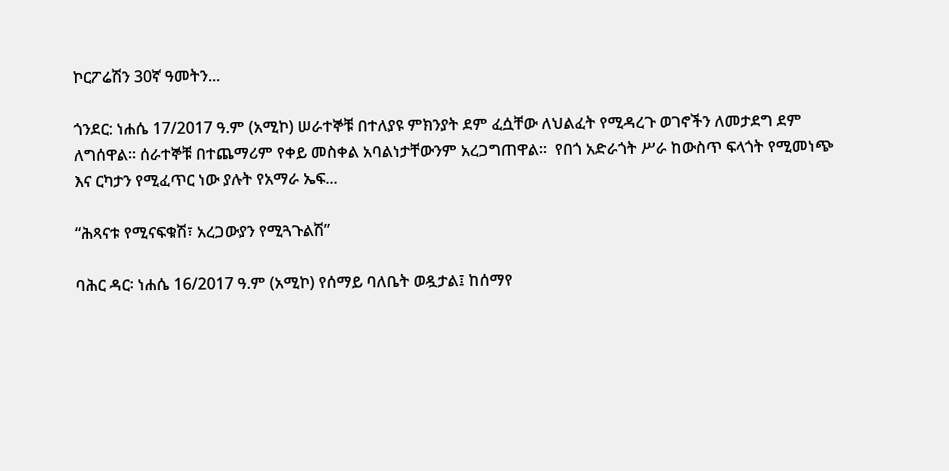ኮርፖሬሽን 30ኛ ዓመትን...

ጎንደር: ነሐሴ 17/2017 ዓ.ም (አሚኮ) ሠራተኞቹ በተለያዩ ምክንያት ደም ፈሷቸው ለህልፈት የሚዳረጉ ወገኖችን ለመታደግ ደም ለግሰዋል። ሰራተኞቹ በተጨማሪም የቀይ መስቀል አባልነታቸውንም አረጋግጠዋል።  የበጎ አድራጎት ሥራ ከውስጥ ፍላጎት የሚመነጭ እና ርካታን የሚፈጥር ነው ያሉት የአማራ ኤፍ...

“ሕጻናቱ የሚናፍቁሽ፣ አረጋውያን የሚጓጉልሽ”

ባሕር ዳር፡ ነሐሴ 16/2017 ዓ.ም (አሚኮ) የሰማይ ባለቤት ወዷታል፤ ከሰማየ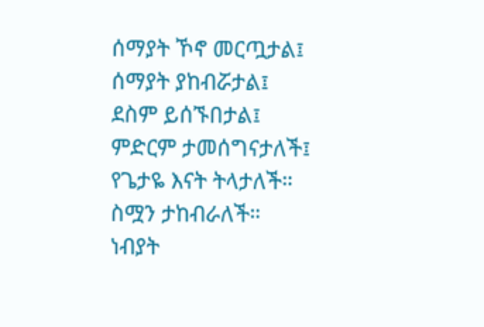ሰማያት ኾኖ መርጧታል፤ ሰማያት ያከብሯታል፤ ደስም ይሰኙበታል፤ ምድርም ታመሰግናታለች፤ የጌታዬ እናት ትላታለች። ስሟን ታከብራለች። ነብያት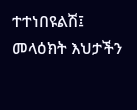ተተነበዩልሽ፤ መላዕክት እህታችን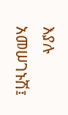እያሉ አመሠገኑሽ፤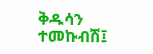ቅዱሳን ተመኩብሽ፤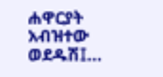ሐዋርያት አብዝተው ወደዱሽ፤...